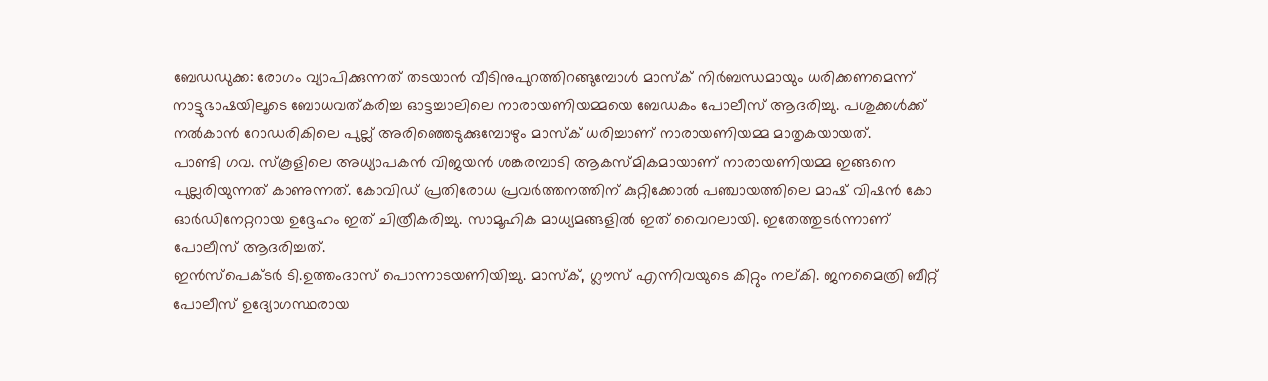ബേഡഡുക്ക: രോഗം വ്യാപിക്കുന്നത് തടയാൻ വീടിനുപുറത്തിറങ്ങുമ്പോൾ മാസ്ക് നിർബന്ധമായും ധരിക്കണമെന്ന് നാട്ടുഭാഷയിലൂടെ ബോധവത്കരിച്ച ഓട്ടച്ചാലിലെ നാരായണിയമ്മയെ ബേഡകം പോലീസ് ആദരിച്ചു. പശുക്കൾക്ക് നൽകാൻ റോഡരികിലെ പുല്ല് അരിഞ്ഞെടുക്കുമ്പോഴും മാസ്ക് ധരിച്ചാണ് നാരായണിയമ്മ മാതൃകയായത്.
പാണ്ടി ഗവ. സ്കൂളിലെ അധ്യാപകൻ വിജയൻ ശങ്കരമ്പാടി ആകസ്മികമായാണ് നാരായണിയമ്മ ഇങ്ങനെ പുല്ലരിയുന്നത് കാണുന്നത്. കോവിഡ് പ്രതിരോധ പ്രവർത്തനത്തിന് കുറ്റിക്കോൽ പഞ്ചായത്തിലെ മാഷ് വിഷൻ കോ ഓർഡിനേറ്ററായ ഉദ്ദേഹം ഇത് ചിത്രീകരിച്ചു. സാമൂഹിക മാധ്യമങ്ങളിൽ ഇത് വൈറലായി. ഇതേത്തുടർന്നാണ് പോലീസ് ആദരിച്ചത്.
ഇൻസ്പെക്ടർ ടി.ഉത്തംദാസ് പൊന്നാടയണിയിച്ചു. മാസ്ക്, ഗ്ലൗസ് എന്നിവയുടെ കിറ്റും നല്കി. ജനമൈത്രി ബീറ്റ് പോലീസ് ഉദ്യോഗസ്ഥരായ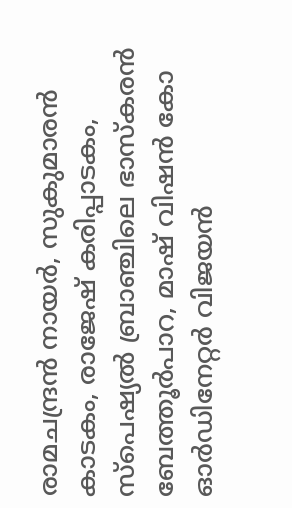രാമചന്ദ്രൻ നായർ, സുകുമാരൻ കാടകം, രാജേഷ് കരിപ്പാടകം, സ്പെഷ്യൽ ബ്രാഞ്ചിലെ ഭാസ്കരൻ ബേത്തൂർപാറ, മാഷ് വിഷൻ കോ ഓർഡിനേറ്റർ വിജയൻ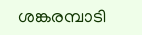ശങ്കരമ്പാടി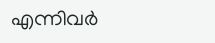എന്നിവർ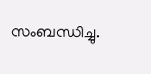സംബന്ധിച്ചു.